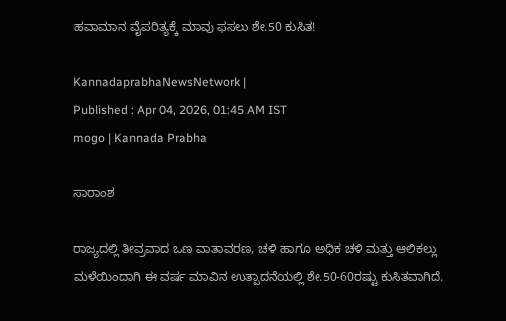ಹವಾಮಾನ ವೈಪರಿತ್ಯಕ್ಕೆ ಮಾವು ಫಸಲು ಶೇ.50 ಕುಸಿತ!

KannadaprabhaNewsNetwork |
Published : Apr 04, 2026, 01:45 AM IST
mogo | Kannada Prabha

ಸಾರಾಂಶ

ರಾಜ್ಯದಲ್ಲಿ ತೀವ್ರವಾದ ಒಣ ವಾತಾವರಣ, ಚಳಿ ಹಾಗೂ ಅಧಿಕ ಚಳಿ ಮತ್ತು ಆಲಿಕಲ್ಲು ಮಳೆಯಿಂದಾಗಿ ಈ ವರ್ಷ ಮಾವಿನ ಉತ್ಪಾದನೆಯಲ್ಲಿ ಶೇ.50-60ರಷ್ಟು ಕುಸಿತವಾಗಿದೆ.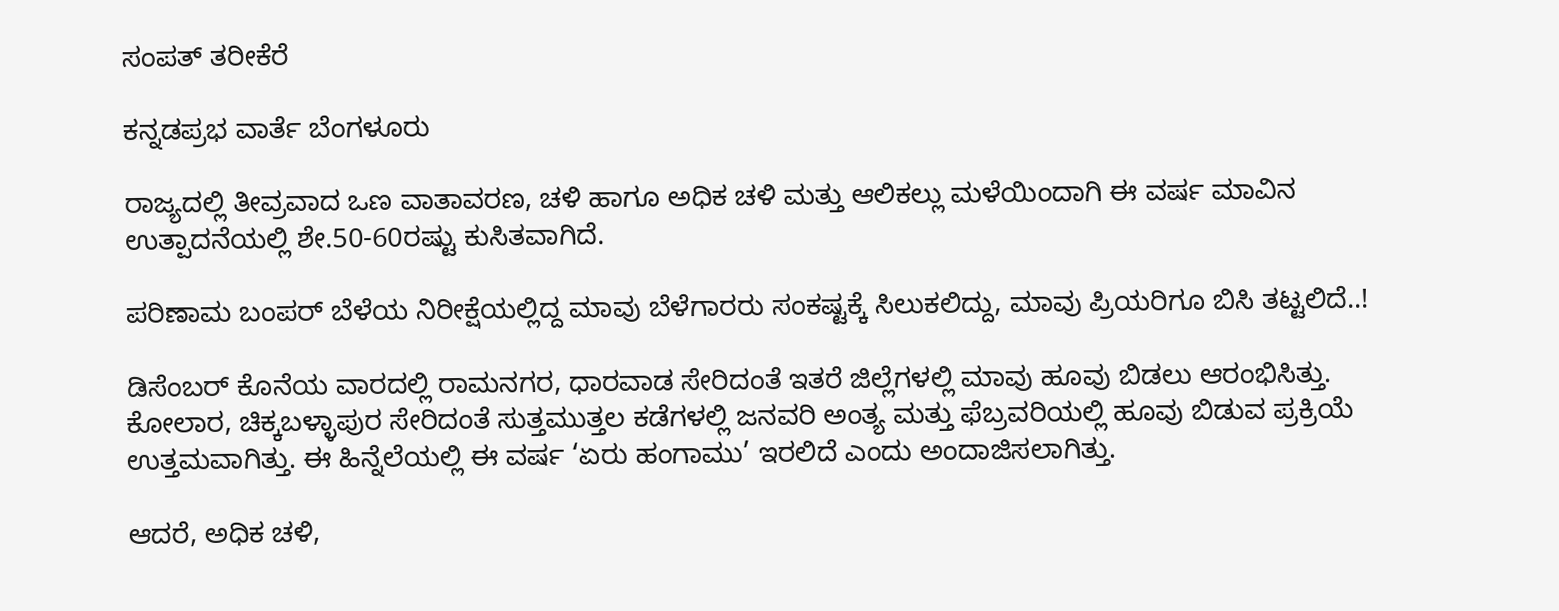ಸಂಪತ್‌ ತರೀಕೆರೆ

ಕನ್ನಡಪ್ರಭ ವಾರ್ತೆ ಬೆಂಗಳೂರು

ರಾಜ್ಯದಲ್ಲಿ ತೀವ್ರವಾದ ಒಣ ವಾತಾವರಣ, ಚಳಿ ಹಾಗೂ ಅಧಿಕ ಚಳಿ ಮತ್ತು ಆಲಿಕಲ್ಲು ಮಳೆಯಿಂದಾಗಿ ಈ ವರ್ಷ ಮಾವಿನ ಉತ್ಪಾದನೆಯಲ್ಲಿ ಶೇ.50-60ರಷ್ಟು ಕುಸಿತವಾಗಿದೆ.

ಪರಿಣಾಮ ಬಂಪರ್‌ ಬೆಳೆಯ ನಿರೀಕ್ಷೆಯಲ್ಲಿದ್ದ ಮಾವು ಬೆಳೆಗಾರರು ಸಂಕಷ್ಟಕ್ಕೆ ಸಿಲುಕಲಿದ್ದು, ಮಾವು ಪ್ರಿಯರಿಗೂ ಬಿಸಿ ತಟ್ಟಲಿದೆ..!

ಡಿಸೆಂಬರ್‌ ಕೊನೆಯ ವಾರದಲ್ಲಿ ರಾಮನಗರ, ಧಾರವಾಡ ಸೇರಿದಂತೆ ಇತರೆ ಜಿಲ್ಲೆಗಳಲ್ಲಿ ಮಾವು ಹೂವು ಬಿಡಲು ಆರಂಭಿಸಿತ್ತು. ಕೋಲಾರ, ಚಿಕ್ಕಬಳ್ಳಾಪುರ ಸೇರಿದಂತೆ ಸುತ್ತಮುತ್ತಲ ಕಡೆಗಳಲ್ಲಿ ಜನವರಿ ಅಂತ್ಯ ಮತ್ತು ಫೆಬ್ರವರಿಯಲ್ಲಿ ಹೂವು ಬಿಡುವ ಪ್ರಕ್ರಿಯೆ ಉತ್ತಮವಾಗಿತ್ತು. ಈ ಹಿನ್ನೆಲೆಯಲ್ಲಿ ಈ ವರ್ಷ ‘ಏರು ಹಂಗಾಮು’ ಇರಲಿದೆ ಎಂದು ಅಂದಾಜಿಸಲಾಗಿತ್ತು.

ಆದರೆ, ಅಧಿಕ ಚಳಿ,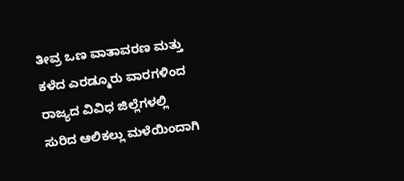ತೀವ್ರ ಒಣ ವಾತಾವರಣ ಮತ್ತು ಕಳೆದ ಎರಡ್ಮೂರು ವಾರಗಳಿಂದ ರಾಜ್ಯದ ವಿವಿಧ ಜಿಲ್ಲೆಗಳಲ್ಲಿ ಸುರಿದ ಆಲಿಕಲ್ಲು ಮಳೆಯಿಂದಾಗಿ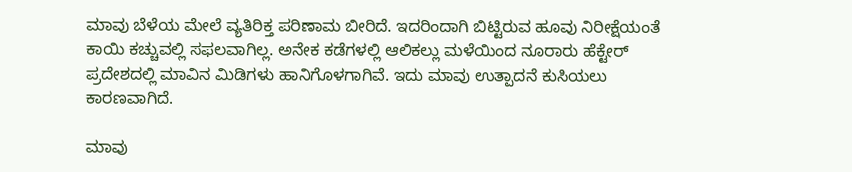ಮಾವು ಬೆಳೆಯ ಮೇಲೆ ವ್ಯತಿರಿಕ್ತ ಪರಿಣಾಮ ಬೀರಿದೆ. ಇದರಿಂದಾಗಿ ಬಿಟ್ಟಿರುವ ಹೂವು ನಿರೀಕ್ಷೆಯಂತೆ ಕಾಯಿ ಕಚ್ಚುವಲ್ಲಿ ಸಫಲವಾಗಿಲ್ಲ. ಅನೇಕ ಕಡೆಗಳಲ್ಲಿ ಆಲಿಕಲ್ಲು ಮಳೆಯಿಂದ ನೂರಾರು ಹೆಕ್ಟೇರ್‌ ಪ್ರದೇಶದಲ್ಲಿ ಮಾವಿನ ಮಿಡಿಗಳು ಹಾನಿಗೊಳಗಾಗಿವೆ. ಇದು ಮಾವು ಉತ್ಪಾದನೆ ಕುಸಿಯಲು ಕಾರಣವಾಗಿದೆ.

ಮಾವು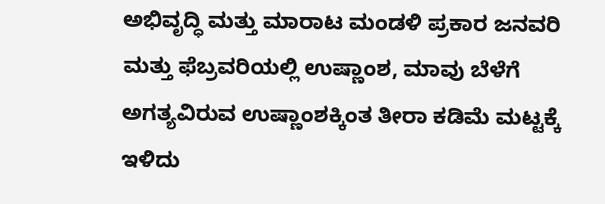ಅಭಿವೃದ್ಧಿ ಮತ್ತು ಮಾರಾಟ ಮಂಡಳಿ ಪ್ರಕಾರ ಜನವರಿ ಮತ್ತು ಫೆಬ್ರವರಿಯಲ್ಲಿ ಉಷ್ಣಾಂಶ, ಮಾವು ಬೆಳೆಗೆ ಅಗತ್ಯವಿರುವ ಉಷ್ಣಾಂಶಕ್ಕಿಂತ ತೀರಾ ಕಡಿಮೆ ಮಟ್ಟಕ್ಕೆ ಇಳಿದು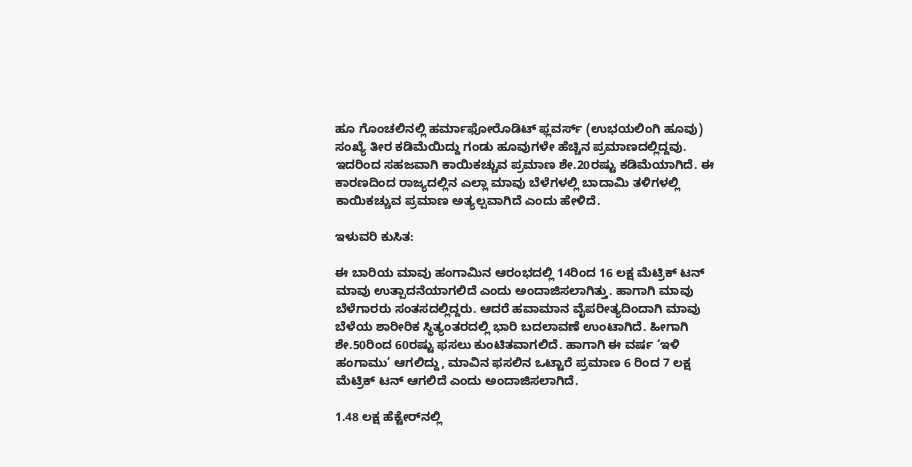ಹೂ ಗೊಂಚಲಿನಲ್ಲಿ ಹರ್ಮಾಫೋರೊಡಿಟ್‌ ಫ್ಲವರ್ಸ್‌ (ಉಭಯಲಿಂಗಿ ಹೂವು) ಸಂಖ್ಯೆ ತೀರ ಕಡಿಮೆಯಿದ್ದು ಗಂಡು ಹೂವುಗಳೇ ಹೆಚ್ಚಿನ ಪ್ರಮಾಣದಲ್ಲಿದ್ದವು. ಇದರಿಂದ ಸಹಜವಾಗಿ ಕಾಯಿಕಚ್ಚುವ ಪ್ರಮಾಣ ಶೇ.20ರಷ್ಟು ಕಡಿಮೆಯಾಗಿದೆ. ಈ ಕಾರಣದಿಂದ ರಾಜ್ಯದಲ್ಲಿನ ಎಲ್ಲಾ ಮಾವು ಬೆಳೆಗಳಲ್ಲಿ ಬಾದಾಮಿ ತಳಿಗಳಲ್ಲಿ ಕಾಯಿಕಚ್ಚುವ ಪ್ರಮಾಣ ಅತ್ಯಲ್ಪವಾಗಿದೆ ಎಂದು ಹೇಳಿದೆ.

ಇಳುವರಿ ಕುಸಿತ:

ಈ ಬಾರಿಯ ಮಾವು ಹಂಗಾಮಿನ ಆರಂಭದಲ್ಲಿ 14ರಿಂದ 16 ಲಕ್ಷ ಮೆಟ್ರಿಕ್‌ ಟನ್‌ ಮಾವು ಉತ್ಪಾದನೆಯಾಗಲಿದೆ ಎಂದು ಅಂದಾಜಿಸಲಾಗಿತ್ತು. ಹಾಗಾಗಿ ಮಾವು ಬೆಳೆಗಾರರು ಸಂತಸದಲ್ಲಿದ್ದರು. ಆದರೆ ಹವಾಮಾನ ವೈಪರೀತ್ಯದಿಂದಾಗಿ ಮಾವು ಬೆಳೆಯ ಶಾರೀರಿಕ ಸ್ಥಿತ್ಯಂತರದಲ್ಲಿ ಭಾರಿ ಬದಲಾವಣೆ ಉಂಟಾಗಿದೆ. ಹೀಗಾಗಿ ಶೇ.50ರಿಂದ 60ರಷ್ಟು ಫಸಲು ಕುಂಟಿತವಾಗಲಿದೆ. ಹಾಗಾಗಿ ಈ ವರ್ಷ ‘ಇಳಿ ಹಂಗಾಮು’ ಆಗಲಿದ್ದು, ಮಾವಿನ ಫಸಲಿನ ಒಟ್ಟಾರೆ ಪ್ರಮಾಣ 6 ರಿಂದ 7 ಲಕ್ಷ ಮೆಟ್ರಿಕ್‌ ಟನ್‌ ಆಗಲಿದೆ ಎಂದು ಅಂದಾಜಿಸಲಾಗಿದೆ.

1.48 ಲಕ್ಷ ಹೆಕ್ಟೇರ್‌ನಲ್ಲಿ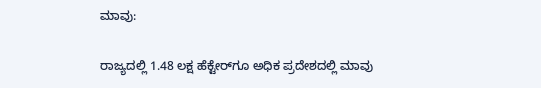ಮಾವು:

ರಾಜ್ಯದಲ್ಲಿ 1.48 ಲಕ್ಷ ಹೆಕ್ಟೇರ್‌ಗೂ ಅಧಿಕ ಪ್ರದೇಶದಲ್ಲಿ ಮಾವು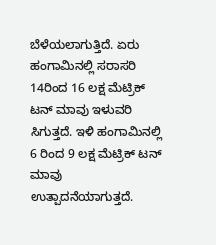ಬೆಳೆಯಲಾಗುತ್ತಿದೆ. ಏರು ಹಂಗಾಮಿನಲ್ಲಿ ಸರಾಸರಿ 14ರಿಂದ 16 ಲಕ್ಷ ಮೆಟ್ರಿಕ್‌ ಟನ್‌ ಮಾವು ಇಳುವರಿ ಸಿಗುತ್ತದೆ. ಇಳಿ ಹಂಗಾಮಿನಲ್ಲಿ 6 ರಿಂದ 9 ಲಕ್ಷ ಮೆಟ್ರಿಕ್‌ ಟನ್‌ ಮಾವು ಉತ್ಪಾದನೆಯಾಗುತ್ತದೆ.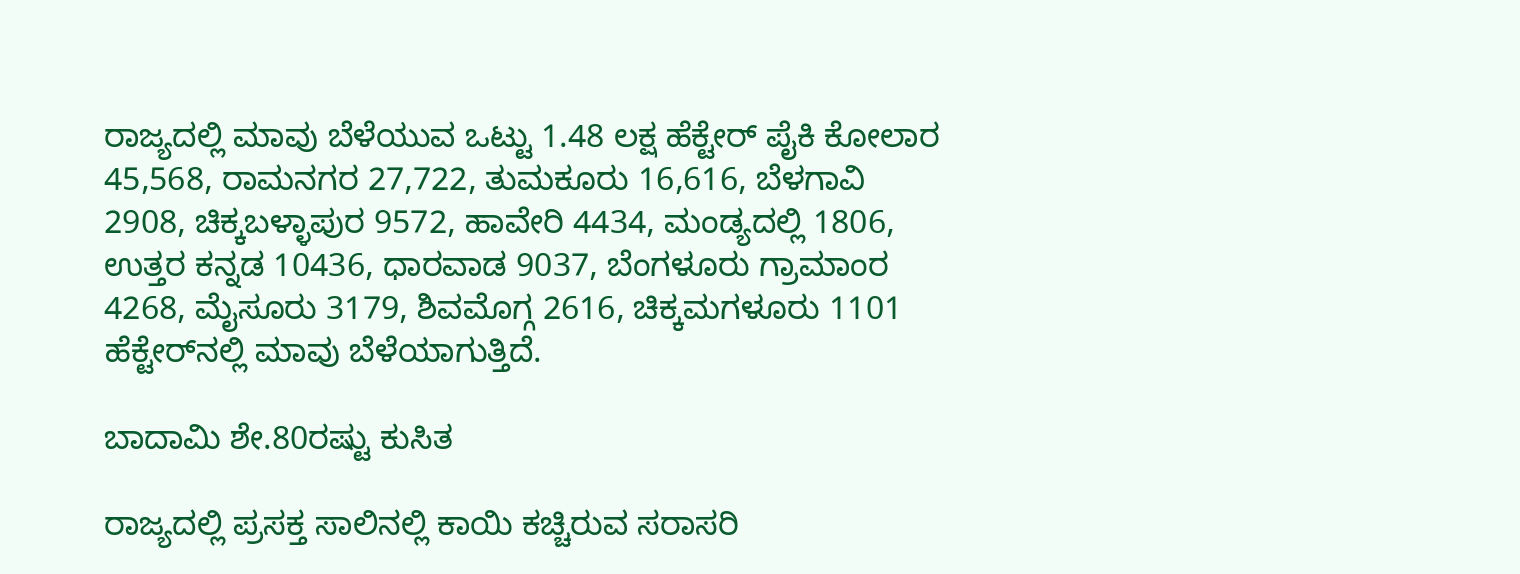ರಾಜ್ಯದಲ್ಲಿ ಮಾವು ಬೆಳೆಯುವ ಒಟ್ಟು 1.48 ಲಕ್ಷ ಹೆಕ್ಟೇರ್‌ ಪೈಕಿ ಕೋಲಾರ 45,568, ರಾಮನಗರ 27,722, ತುಮಕೂರು 16,616, ಬೆಳಗಾವಿ 2908, ಚಿಕ್ಕಬಳ್ಳಾಪುರ 9572, ಹಾವೇರಿ 4434, ಮಂಡ್ಯದಲ್ಲಿ 1806, ಉತ್ತರ ಕನ್ನಡ 10436, ಧಾರವಾಡ 9037, ಬೆಂಗಳೂರು ಗ್ರಾಮಾಂರ 4268, ಮೈಸೂರು 3179, ಶಿವಮೊಗ್ಗ 2616, ಚಿಕ್ಕಮಗಳೂರು 1101 ಹೆಕ್ಟೇರ್‌ನಲ್ಲಿ ಮಾವು ಬೆಳೆಯಾಗುತ್ತಿದೆ.

ಬಾದಾಮಿ ಶೇ.80ರಷ್ಟು ಕುಸಿತ

ರಾಜ್ಯದಲ್ಲಿ ಪ್ರಸಕ್ತ ಸಾಲಿನಲ್ಲಿ ಕಾಯಿ ಕಚ್ಚಿರುವ ಸರಾಸರಿ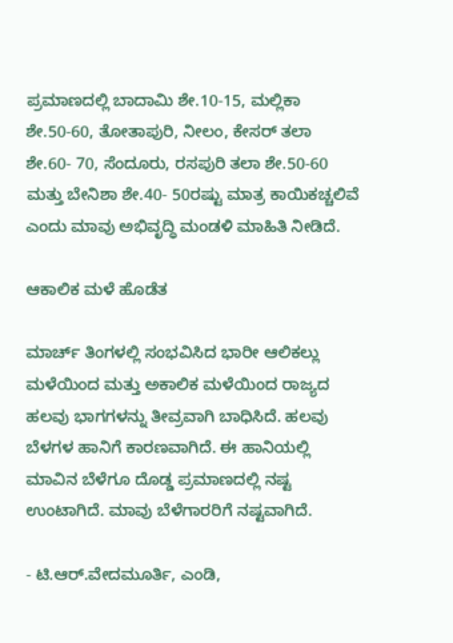ಪ್ರಮಾಣದಲ್ಲಿ ಬಾದಾಮಿ ಶೇ.10-15, ಮಲ್ಲಿಕಾ ಶೇ.50-60, ತೋತಾಪುರಿ, ನೀಲಂ, ಕೇಸರ್‌ ತಲಾ ಶೇ.60- 70, ಸೆಂದೂರು, ರಸಪುರಿ ತಲಾ ಶೇ.50-60 ಮತ್ತು ಬೇನಿಶಾ ಶೇ.40- 50ರಷ್ಟು ಮಾತ್ರ ಕಾಯಿಕಚ್ಚಲಿವೆ ಎಂದು ಮಾವು ಅಭಿವೃದ್ಧಿ ಮಂಡಳಿ ಮಾಹಿತಿ ನೀಡಿದೆ.

ಆಕಾಲಿಕ ಮಳೆ ಹೊಡೆತ

ಮಾರ್ಚ್‌ ತಿಂಗಳಲ್ಲಿ ಸಂಭವಿಸಿದ ಭಾರೀ ಆಲಿಕಲ್ಲು ಮಳೆಯಿಂದ ಮತ್ತು ಅಕಾಲಿಕ ಮಳೆಯಿಂದ ರಾಜ್ಯದ ಹಲವು ಭಾಗಗಳನ್ನು ತೀವ್ರವಾಗಿ ಬಾಧಿಸಿದೆ. ಹಲವು ಬೆಳಗಳ ಹಾನಿಗೆ ಕಾರಣವಾಗಿದೆ. ಈ ಹಾನಿಯಲ್ಲಿ ಮಾವಿನ ಬೆಳೆಗೂ ದೊಡ್ಡ ಪ್ರಮಾಣದಲ್ಲಿ ನಷ್ಟ ಉಂಟಾಗಿದೆ. ಮಾವು ಬೆಳೆಗಾರರಿಗೆ ನಷ್ಟವಾಗಿದೆ.

- ಟಿ.ಆರ್‌.ವೇದಮೂರ್ತಿ, ಎಂಡಿ,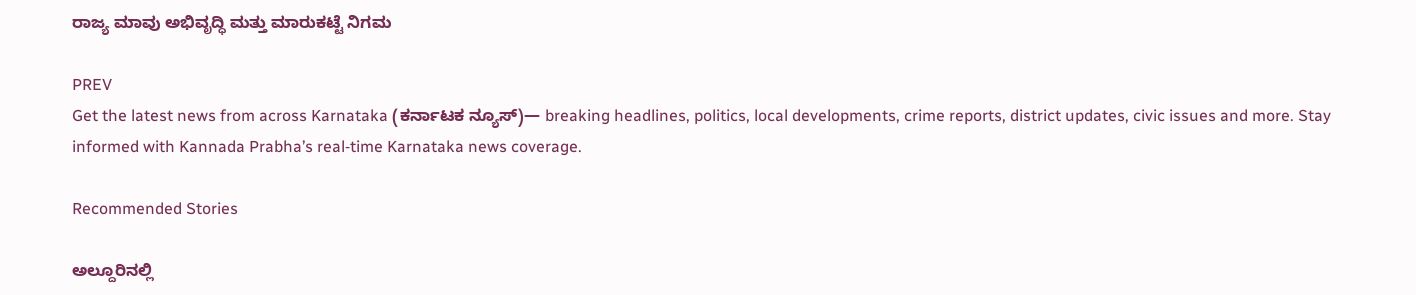ರಾಜ್ಯ ಮಾವು ಅಭಿವೃದ್ಧಿ ಮತ್ತು ಮಾರುಕಟ್ಟೆ ನಿಗಮ

PREV
Get the latest news from across Karnataka (ಕರ್ನಾಟಕ ನ್ಯೂಸ್)— breaking headlines, politics, local developments, crime reports, district updates, civic issues and more. Stay informed with Kannada Prabha’s real‑time Karnataka news coverage.

Recommended Stories

ಅಲ್ದೂರಿನಲ್ಲಿ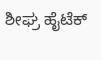ಶೀಘ್ರ ಹೈಟೆಕ್‌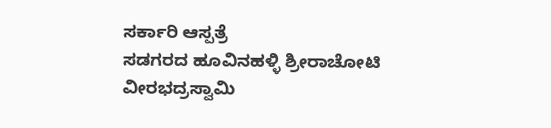ಸರ್ಕಾರಿ ಆಸ್ಪತ್ರೆ
ಸಡಗರದ ಹೂವಿನಹಳ್ಳಿ ಶ್ರೀರಾಚೋಟಿ ವೀರಭದ್ರಸ್ವಾಮಿ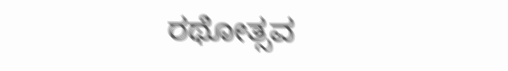ರಥೋತ್ಸವ